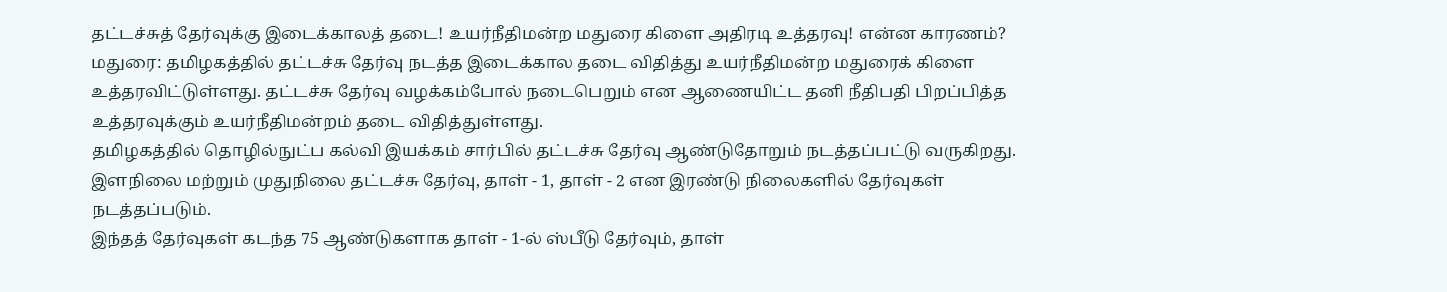தட்டச்சுத் தேர்வுக்கு இடைக்காலத் தடை! உயர்நீதிமன்ற மதுரை கிளை அதிரடி உத்தரவு! என்ன காரணம்?
மதுரை: தமிழகத்தில் தட்டச்சு தேர்வு நடத்த இடைக்கால தடை விதித்து உயர்நீதிமன்ற மதுரைக் கிளை உத்தரவிட்டுள்ளது. தட்டச்சு தேர்வு வழக்கம்போல் நடைபெறும் என ஆணையிட்ட தனி நீதிபதி பிறப்பித்த உத்தரவுக்கும் உயர்நீதிமன்றம் தடை விதித்துள்ளது.
தமிழகத்தில் தொழில்நுட்ப கல்வி இயக்கம் சார்பில் தட்டச்சு தேர்வு ஆண்டுதோறும் நடத்தப்பட்டு வருகிறது. இளநிலை மற்றும் முதுநிலை தட்டச்சு தேர்வு, தாள் - 1, தாள் - 2 என இரண்டு நிலைகளில் தேர்வுகள் நடத்தப்படும்.
இந்தத் தேர்வுகள் கடந்த 75 ஆண்டுகளாக தாள் - 1-ல் ஸ்பீடு தேர்வும், தாள்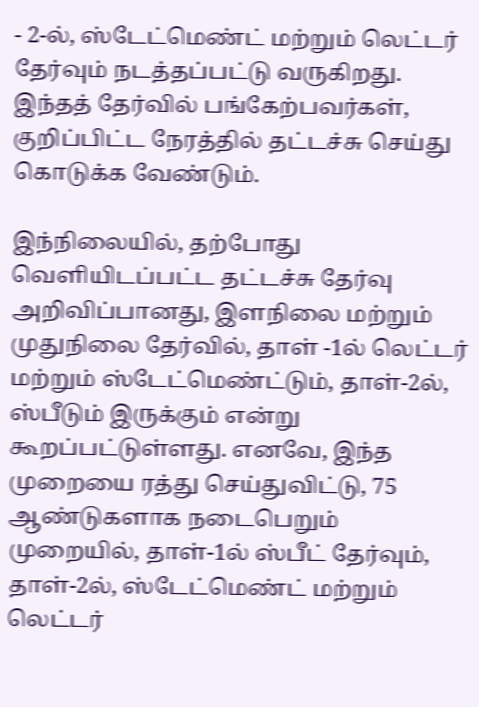- 2-ல், ஸ்டேட்மெண்ட் மற்றும் லெட்டர் தேர்வும் நடத்தப்பட்டு வருகிறது. இந்தத் தேர்வில் பங்கேற்பவர்கள், குறிப்பிட்ட நேரத்தில் தட்டச்சு செய்து கொடுக்க வேண்டும்.

இந்நிலையில், தற்போது வெளியிடப்பட்ட தட்டச்சு தேர்வு அறிவிப்பானது, இளநிலை மற்றும் முதுநிலை தேர்வில், தாள் -1ல் லெட்டர் மற்றும் ஸ்டேட்மெண்ட்டும், தாள்-2ல், ஸ்பீடும் இருக்கும் என்று கூறப்பட்டுள்ளது. எனவே, இந்த முறையை ரத்து செய்துவிட்டு, 75 ஆண்டுகளாக நடைபெறும் முறையில், தாள்-1ல் ஸ்பீட் தேர்வும், தாள்-2ல், ஸ்டேட்மெண்ட் மற்றும் லெட்டர்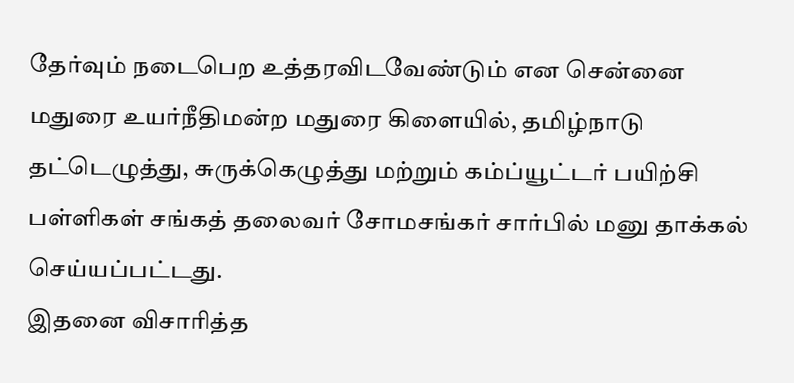தேர்வும் நடைபெற உத்தரவிடவேண்டும் என சென்னை மதுரை உயர்நீதிமன்ற மதுரை கிளையில், தமிழ்நாடு தட்டெழுத்து, சுருக்கெழுத்து மற்றும் கம்ப்யூட்டர் பயிற்சி பள்ளிகள் சங்கத் தலைவர் சோமசங்கர் சார்பில் மனு தாக்கல் செய்யப்பட்டது.
இதனை விசாரித்த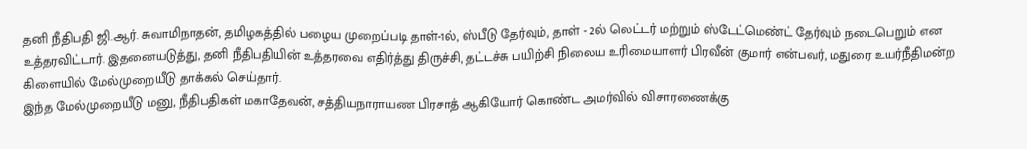தனி நீதிபதி ஜி.ஆர். சுவாமிநாதன், தமிழகத்தில் பழைய முறைப்படி தாள்-1ல், ஸ்பீடு தேர்வும், தாள் - 2ல் லெட்டர் மற்றும் ஸ்டேட்மெண்ட் தேர்வும் நடைபெறும் என உத்தரவிட்டார். இதனையடுத்து, தனி நீதிபதியின் உத்தரவை எதிர்த்து திருச்சி, தட்டச்சு பயிற்சி நிலைய உரிமையாளர் பிரவீன் குமார் என்பவர், மதுரை உயர்நீதிமன்ற கிளையில் மேல்முறையீடு தாக்கல் செய்தார்.
இந்த மேல்முறையீடு மனு, நீதிபதிகள் மகாதேவன், சத்தியநாராயண பிரசாத் ஆகியோர் கொண்ட அமர்வில் விசாரணைக்கு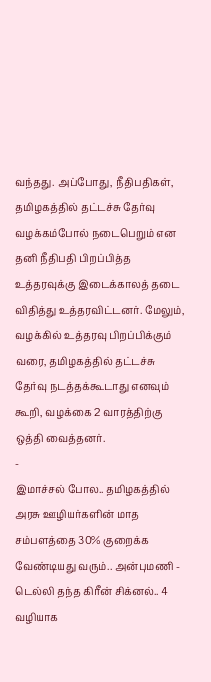வந்தது. அப்போது, நீதிபதிகள், தமிழகத்தில் தட்டச்சு தேர்வு வழக்கம்போல் நடைபெறும் என தனி நீதிபதி பிறப்பித்த உத்தரவுக்கு இடைக்காலத் தடை விதித்து உத்தரவிட்டனர். மேலும், வழக்கில் உத்தரவு பிறப்பிக்கும் வரை, தமிழகத்தில் தட்டச்சு தேர்வு நடத்தக்கூடாது எனவும் கூறி, வழக்கை 2 வாரத்திற்கு ஒத்தி வைத்தனர்.
-
இமாச்சல் போல.. தமிழகத்தில் அரசு ஊழியர்களின் மாத சம்பளத்தை 30% குறைக்க வேண்டியது வரும்.. அன்புமணி -
டெல்லி தந்த கிரீன் சிக்னல்.. 4 வழியாக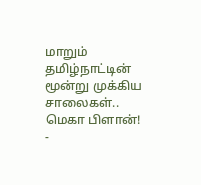மாறும் தமிழ்நாட்டின் மூன்று முக்கிய சாலைகள்.. மெகா பிளான்! -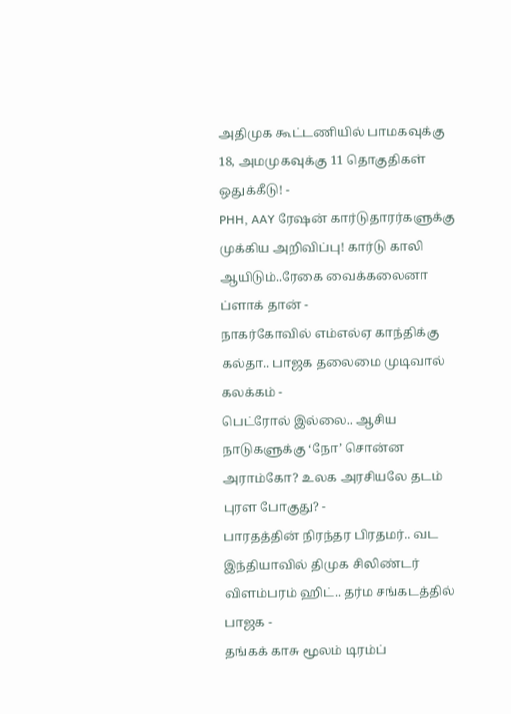அதிமுக கூட்டணியில் பாமகவுக்கு 18, அமமுகவுக்கு 11 தொகுதிகள் ஒதுக்கீடு! -
PHH, AAY ரேஷன் கார்டுதாரர்களுக்கு முக்கிய அறிவிப்பு! கார்டு காலி ஆயிடும்..ரேகை வைக்கலைனா ப்ளாக் தான் -
நாகர்கோவில் எம்எல்ஏ காந்திக்கு கல்தா.. பாஜக தலைமை முடிவால் கலக்கம் -
பெட்ரோல் இல்லை.. ஆசிய நாடுகளுக்கு ‘நோ’ சொன்ன அராம்கோ? உலக அரசியலே தடம் புரள போகுது? -
பாரதத்தின் நிரந்தர பிரதமர்.. வட இந்தியாவில் திமுக சிலிண்டர் விளம்பரம் ஹிட்.. தர்ம சங்கடத்தில் பாஜக -
தங்கக் காசு மூலம் டிரம்ப்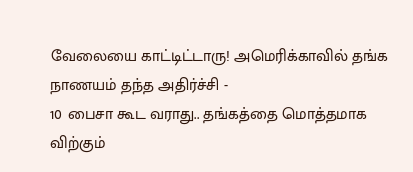வேலையை காட்டிட்டாரு! அமெரிக்காவில் தங்க நாணயம் தந்த அதிர்ச்சி -
10 பைசா கூட வராது.. தங்கத்தை மொத்தமாக விற்கும்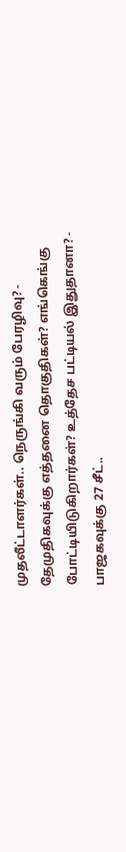முதலீட்டாளர்கள்.. நெருங்கி வரும் பேரழிவு? -
தேமுதிகவுக்கு எத்தனை தொகுதிகள்? எங்கெங்கு போட்டியிடுகிறார்கள்? உத்தேச பட்டியல் இதுதானா? -
பாஜகவுக்கு 27 சீட்..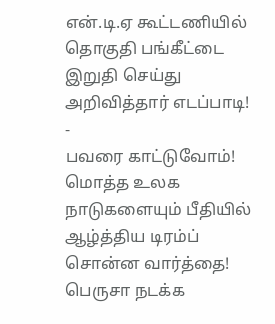என்.டி.ஏ கூட்டணியில் தொகுதி பங்கீட்டை இறுதி செய்து அறிவித்தார் எடப்பாடி! -
பவரை காட்டுவோம்! மொத்த உலக நாடுகளையும் பீதியில் ஆழ்த்திய டிரம்ப் சொன்ன வார்த்தை! பெருசா நடக்க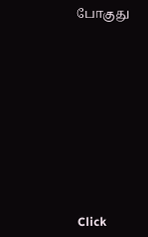போகுது












Click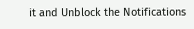it and Unblock the Notifications